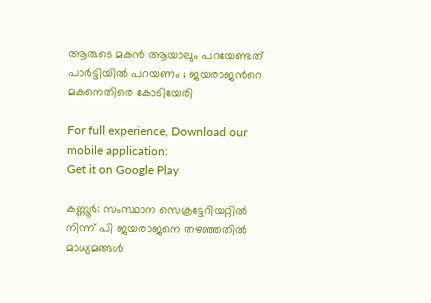ആരുടെ മകൻ ആയാലും പറയേണ്ടത് പാർട്ടിയിൽ പറയണം ; ജയരാജന്‍റെ മകനെതിരെ കോടിയേരി

For full experience, Download our mobile application:
Get it on Google Play

കണ്ണൂർ: സംസ്ഥാന സെക്രട്ടേറിയറ്റിൽ നിന്ന് പി ജയരാജനെ തഴഞ്ഞതിൽ മാധ്യമങ്ങൾ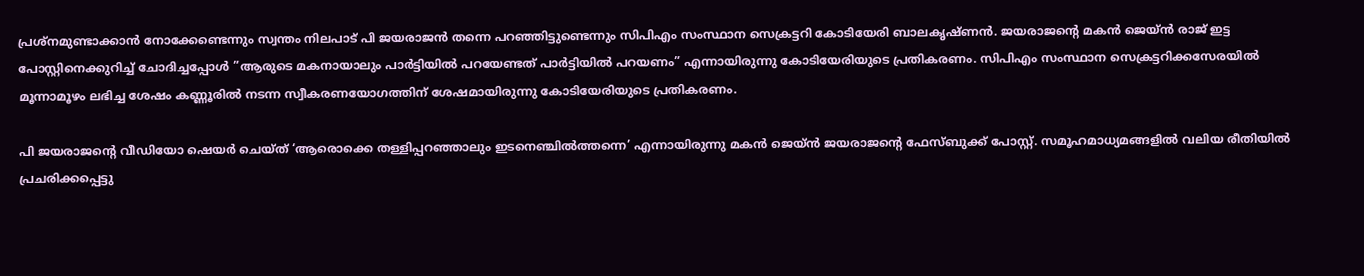പ്രശ്നമുണ്ടാക്കാൻ നോക്കേണ്ടെന്നും സ്വന്തം നിലപാട് പി ജയരാജൻ തന്നെ പറഞ്ഞിട്ടുണ്ടെന്നും സിപിഎം സംസ്ഥാന സെക്രട്ടറി കോടിയേരി ബാലകൃഷ്ണൻ. ജയരാജന്‍റെ മകൻ ജെയ്ൻ രാജ് ഇട്ട പോസ്റ്റിനെക്കുറിച്ച് ചോദിച്ചപ്പോൾ ”ആരുടെ മകനായാലും പാർട്ടിയിൽ പറയേണ്ടത് പാർട്ടിയിൽ പറയണം” എന്നായിരുന്നു കോടിയേരിയുടെ പ്രതികരണം. സിപിഎം സംസ്ഥാന സെക്രട്ടറിക്കസേരയിൽ മൂന്നാമൂഴം ലഭിച്ച ശേഷം കണ്ണൂരിൽ നടന്ന സ്വീകരണയോഗത്തിന് ശേഷമായിരുന്നു കോടിയേരിയുടെ പ്രതികരണം.

പി ജയരാജന്‍റെ വീഡിയോ ഷെയർ ചെയ്ത് ‘ആരൊക്കെ തള്ളിപ്പറഞ്ഞാലും ഇട‍നെഞ്ചിൽത്തന്നെ’ എന്നായിരുന്നു മകൻ ജെയ്ൻ ജയരാജന്‍റെ ഫേസ്ബുക്ക് പോസ്റ്റ്. സമൂഹമാധ്യമങ്ങളിൽ വലിയ രീതിയിൽ പ്രചരിക്കപ്പെട്ടു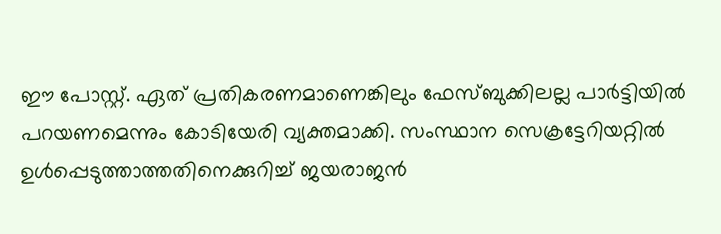ഈ പോസ്റ്റ്. ഏത് പ്രതികരണമാണെങ്കിലും ഫേസ്ബുക്കിലല്ല പാർട്ടിയിൽ പറയണമെന്നും കോടിയേരി വ്യക്തമാക്കി. സംസ്ഥാന സെക്രട്ടേറിയറ്റിൽ ഉൾപ്പെടുത്താത്തതിനെക്കുറിച്ച് ജയരാജൻ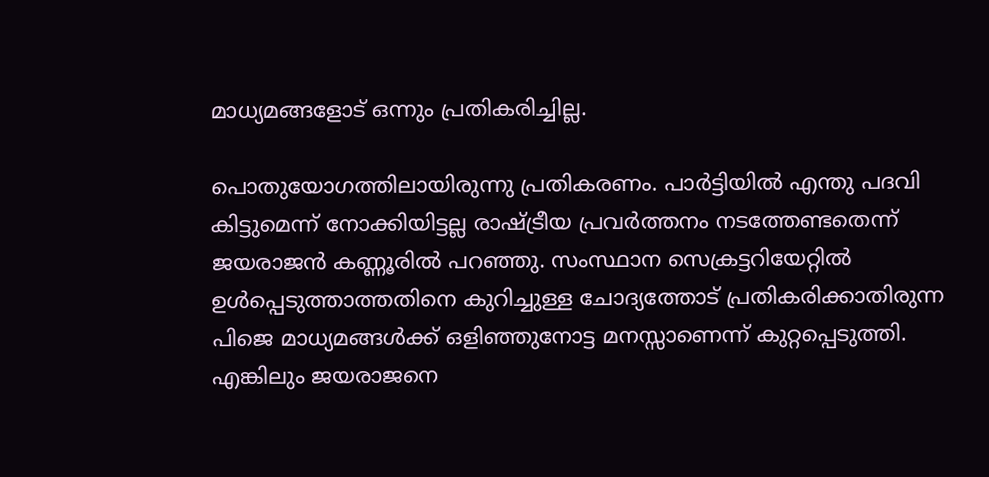മാധ്യമങ്ങളോട് ഒന്നും പ്രതികരിച്ചില്ല.

പൊതുയോഗത്തിലായിരുന്നു പ്രതികരണം. പാർട്ടിയിൽ എന്തു പദവി കിട്ടുമെന്ന് നോക്കിയിട്ടല്ല രാഷ്ട്രീയ പ്രവർത്തനം നടത്തേണ്ടതെന്ന് ജയരാജൻ കണ്ണൂരിൽ പറഞ്ഞു. സംസ്ഥാന സെക്രട്ടറിയേറ്റിൽ ഉൾപ്പെടുത്താത്തതിനെ കുറിച്ചുള്ള ചോദ്യത്തോട് പ്രതികരിക്കാതിരുന്ന പിജെ മാധ്യമങ്ങൾക്ക് ഒളിഞ്ഞുനോട്ട മനസ്സാണെന്ന് കുറ്റപ്പെടുത്തി. എങ്കിലും ജയരാജനെ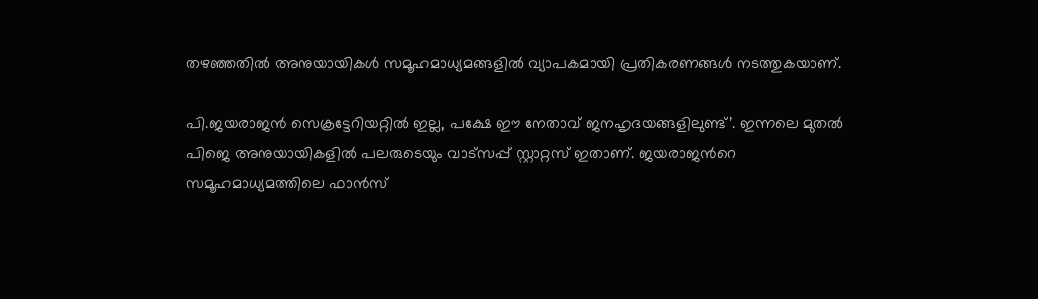തഴഞ്ഞതിൽ അനുയായികൾ സമൂഹമാധ്യമങ്ങളിൽ വ്യാപകമായി പ്രതികരണങ്ങൾ നടത്തുകയാണ്.

പി.ജയരാജൻ സെക്രട്ടേറിയറ്റിൽ ഇല്ല, പക്ഷേ ഈ നേതാവ് ജനഹൃദയങ്ങളിലുണ്ട്’. ഇന്നലെ മുതൽ പിജെ അനുയായികളിൽ പലരുടെയും വാട്സപ്പ് സ്റ്റാറ്റസ് ഇതാണ്. ജയരാജന്‍റെ സമൂഹമാധ്യമത്തിലെ ഫാൻസ്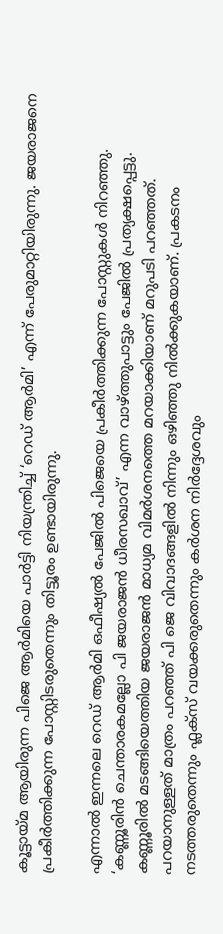കൂട്ടായ്മ ആയിരുന്ന പിജെ ആർമിയെ പാർട്ടി നിയന്ത്രിച്ച് ‘റെഡ് ആർമി’ എന്ന് പേരുമാറ്റിയിരുന്നു. ജയരാജനെ പ്രകീർത്തിക്കുന്ന പോസ്റ്റിടരുതെന്നും തിട്ടൂരം ഉണ്ടായിരുന്നു.

എന്നാൽ ഇന്നലെ റെഡ് ആർമി ഒഫീഷ്യൽ പേജിൽ പിജെയെ പ്രകീർത്തിക്കുന്ന പോസ്റ്റുകൾ നിറഞ്ഞു. ‘കണ്ണൂരിൻ ചെന്താരകമല്ലോ പി ജയരാജൻ ധീരസഖാവ്’ എന്ന വാഴ്ത്തുപാട്ടും പേജിൽ പ്രത്യക്ഷപ്പെട്ടു. കണ്ണൂരിൽ മടങ്ങിയെത്തിയ ജയരാജൻ മാധ്യമ വിമർശനത്തെ മറയാക്കിയാണ് മറുപടി പറഞ്ഞത്. പറയാനുള്ളത് മാത്രം പറഞ്ഞ് പി ജെ വിവാദങ്ങളിൽ നിന്നും ഒഴിഞ്ഞു നിൽക്കുകയാണ്. പ്രകടനം നടത്തരുതെന്നും ഫ്ലക്സ് വയക്കരുതെന്നും കർശന നിർദ്ദേശവും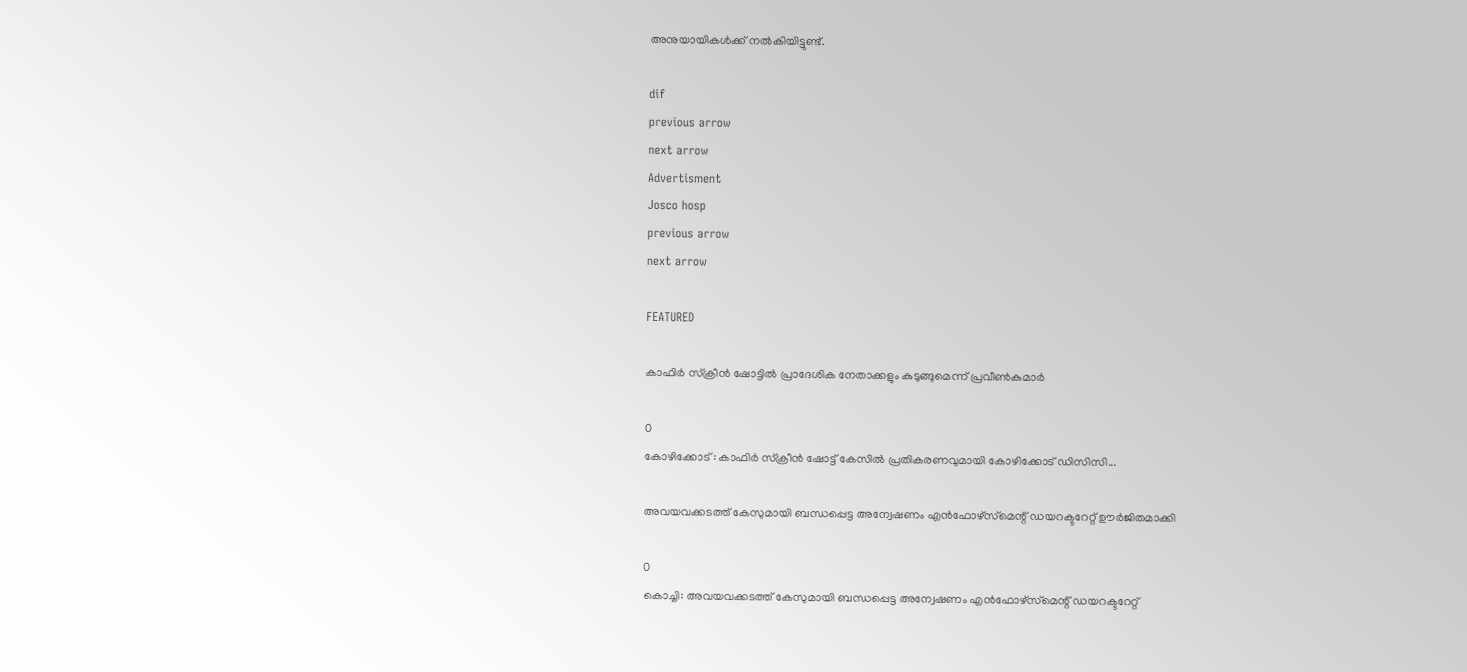അനുയായികൾക്ക് നൽകിയിട്ടുണ്ട്.

dif
previous arrow
next arrow
Advertisment
Josco hosp
previous arrow
next arrow

FEATURED

കാഫിർ സ്ക്രീൻ ഷോട്ടിൽ പ്രാദേശിക നേതാക്കളും കുടുങ്ങുമെന്ന് പ്രവീൺകുമാർ

0
കോഴിക്കോട് : കാഫിർ സ്ക്രീൻ ഷോട്ട് കേസിൽ പ്രതികരണവുമായി കോഴിക്കോട് ഡിസിസി...

അവയവക്കടത്ത് കേസുമായി ബന്ധപ്പെട്ട അന്വേഷണം എൻഫോഴ്‌സ്‌മെന്റ് ഡയറക്ടറേറ്റ് ഊർജിതമാക്കി

0
കൊച്ചി: അവയവക്കടത്ത് കേസുമായി ബന്ധപ്പെട്ട അന്വേഷണം എൻഫോഴ്‌സ്‌മെന്റ് ഡയറക്ടറേറ്റ്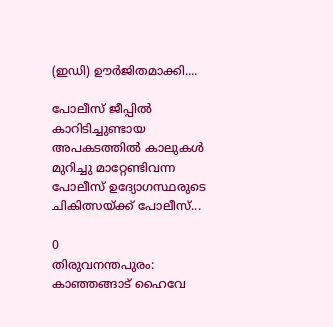(ഇഡി) ഊർജിതമാക്കി....

പോലീസ് ജീപ്പിൽ കാറിടിച്ചുണ്ടായ അപകടത്തിൽ കാലുകൾ മുറിച്ചു മാറ്റേണ്ടിവന്ന പോലീസ് ഉദ്യോഗസ്ഥരുടെ ചികിത്സയ്ക്ക് പോലീസ്...

0
തിരുവനന്തപുരം: കാഞ്ഞങ്ങാട് ഹൈവേ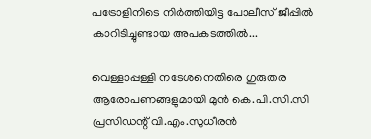പട്രോളിനിടെ നിർത്തിയിട്ട പോലീസ് ജീപ്പിൽ കാറിടിച്ചുണ്ടായ അപകടത്തിൽ...

വെള്ളാപ്പള്ളി നടേശനെതിരെ ഗുരുതര ആരോപണങ്ങളുമായി മുൻ കെ.പി.സി.സി പ്രസിഡന്റ് വി.എം.സുധീരൻ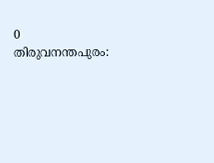0
തിരുവനന്തപുരം: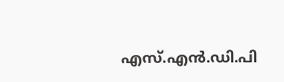എസ്.എൻ.ഡി.പി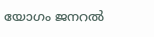യോഗം ജനറൽ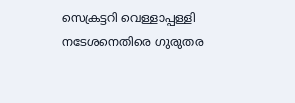സെക്രട്ടറി വെള്ളാപ്പള്ളി നടേശനെതിരെ ഗുരുതര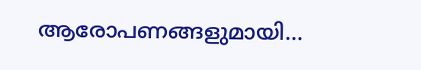ആരോപണങ്ങളുമായി...